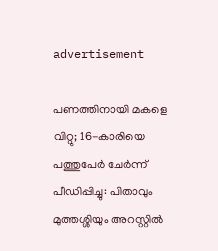advertisement

പണത്തിനായി മകളെ വിറ്റു; 16-കാരിയെ പത്തുപേർ ചേർന്ന് പീഡിപ്പിച്ചു: പിതാവും മുത്തശ്ശിയും അറസ്റ്റിൽ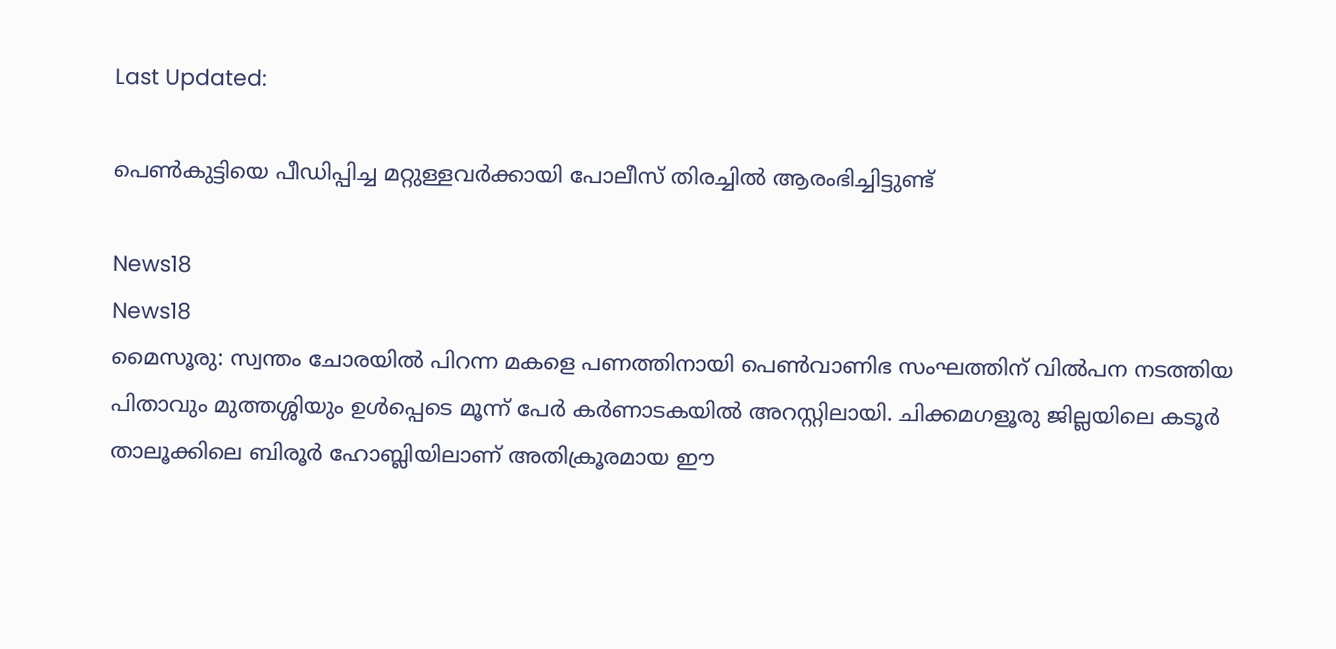Last Updated:

പെൺകുട്ടിയെ പീഡിപ്പിച്ച മറ്റുള്ളവർക്കായി പോലീസ് തിരച്ചിൽ ആരംഭിച്ചിട്ടുണ്ട്

News18
News18
മൈസൂരു: സ്വന്തം ചോരയിൽ പിറന്ന മകളെ പണത്തിനായി പെൺവാണിഭ സംഘത്തിന് വിൽപന നടത്തിയ പിതാവും മുത്തശ്ശിയും ഉൾപ്പെടെ മൂന്ന് പേർ കർണാടകയിൽ അറസ്റ്റിലായി. ചിക്കമഗളൂരു ജില്ലയിലെ കടൂർ താലൂക്കിലെ ബിരൂർ ഹോബ്ലിയിലാണ് അതിക്രൂരമായ ഈ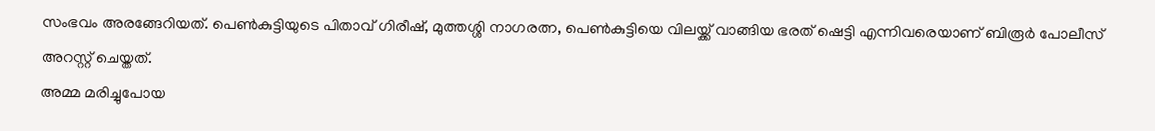സംഭവം അരങ്ങേറിയത്. പെൺകുട്ടിയുടെ പിതാവ് ഗിരീഷ്, മുത്തശ്ശി നാഗരത്ന, പെൺകുട്ടിയെ വിലയ്ക്ക് വാങ്ങിയ ഭരത് ഷെട്ടി എന്നിവരെയാണ് ബിരൂർ പോലീസ് അറസ്റ്റ് ചെയ്തത്.
അമ്മ മരിച്ചുപോയ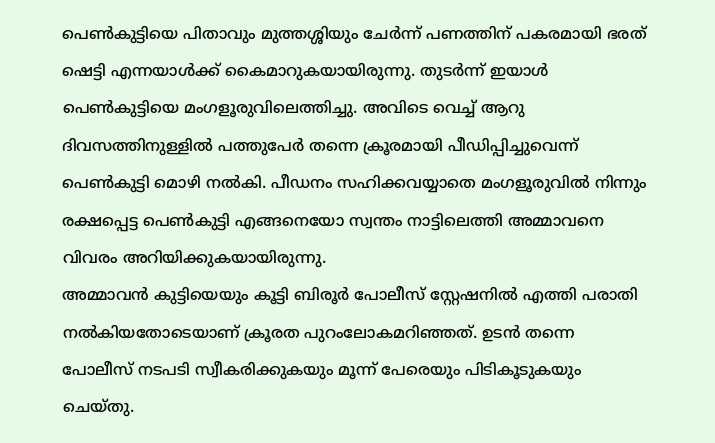പെൺകുട്ടിയെ പിതാവും മുത്തശ്ശിയും ചേർന്ന് പണത്തിന് പകരമായി ഭരത് ഷെട്ടി എന്നയാൾക്ക് കൈമാറുകയായിരുന്നു. തുടർന്ന് ഇയാൾ പെൺകുട്ടിയെ മംഗളൂരുവിലെത്തിച്ചു. അവിടെ വെച്ച് ആറു ദിവസത്തിനുള്ളിൽ പത്തുപേർ തന്നെ ക്രൂരമായി പീഡിപ്പിച്ചുവെന്ന് പെൺകുട്ടി മൊഴി നൽകി. പീഡനം സഹിക്കവയ്യാതെ മംഗളൂരുവിൽ നിന്നും രക്ഷപ്പെട്ട പെൺകുട്ടി എങ്ങനെയോ സ്വന്തം നാട്ടിലെത്തി അമ്മാവനെ വിവരം അറിയിക്കുകയായിരുന്നു.
അമ്മാവൻ കുട്ടിയെയും കൂട്ടി ബിരൂർ പോലീസ് സ്റ്റേഷനിൽ എത്തി പരാതി നൽകിയതോടെയാണ് ക്രൂരത പുറംലോകമറിഞ്ഞത്. ഉടൻ തന്നെ പോലീസ് നടപടി സ്വീകരിക്കുകയും മൂന്ന് പേരെയും പിടികൂടുകയും ചെയ്തു.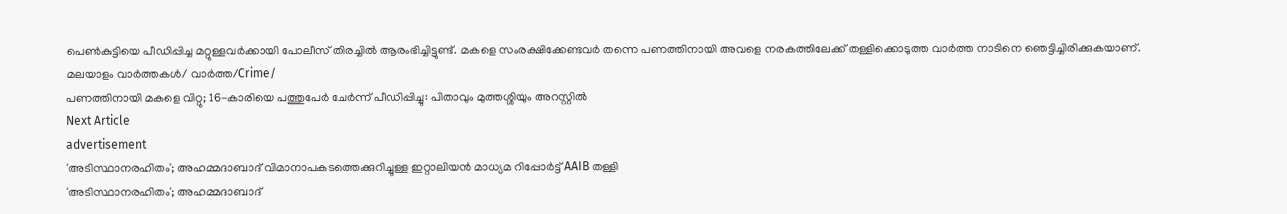പെൺകുട്ടിയെ പീഡിപ്പിച്ച മറ്റുള്ളവർക്കായി പോലീസ് തിരച്ചിൽ ആരംഭിച്ചിട്ടുണ്ട്. മകളെ സംരക്ഷിക്കേണ്ടവർ തന്നെ പണത്തിനായി അവളെ നരകത്തിലേക്ക് തള്ളിക്കൊടുത്ത വാർത്ത നാടിനെ ഞെട്ടിച്ചിരിക്കുകയാണ്.
മലയാളം വാർത്തകൾ/ വാർത്ത/Crime/
പണത്തിനായി മകളെ വിറ്റു; 16-കാരിയെ പത്തുപേർ ചേർന്ന് പീഡിപ്പിച്ചു: പിതാവും മുത്തശ്ശിയും അറസ്റ്റിൽ
Next Article
advertisement
'അടിസ്ഥാനരഹിതം'; അഹമ്മദാബാദ് വിമാനാപകടത്തെക്കുറിച്ചുള്ള ഇറ്റാലിയൻ മാധ്യമ റിപ്പോർട്ട് AAIB തള്ളി
'അടിസ്ഥാനരഹിതം'; അഹമ്മദാബാദ്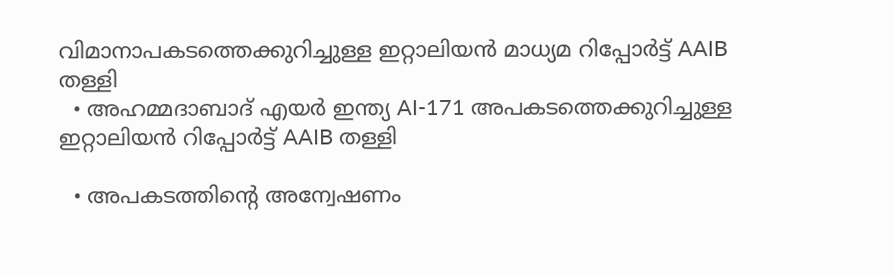വിമാനാപകടത്തെക്കുറിച്ചുള്ള ഇറ്റാലിയൻ മാധ്യമ റിപ്പോർട്ട് AAIB തള്ളി
  • അഹമ്മദാബാദ് എയർ ഇന്ത്യ AI-171 അപകടത്തെക്കുറിച്ചുള്ള ഇറ്റാലിയൻ റിപ്പോർട്ട് AAIB തള്ളി

  • അപകടത്തിന്റെ അന്വേഷണം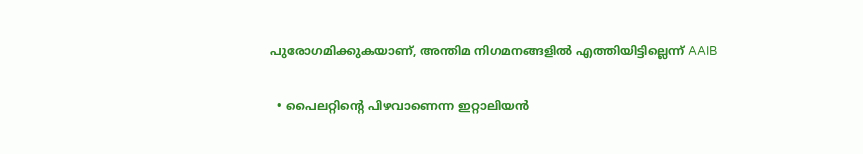പുരോഗമിക്കുകയാണ്, അന്തിമ നിഗമനങ്ങളിൽ എത്തിയിട്ടില്ലെന്ന് AAIB

  • പൈലറ്റിന്റെ പിഴവാണെന്ന ഇറ്റാലിയൻ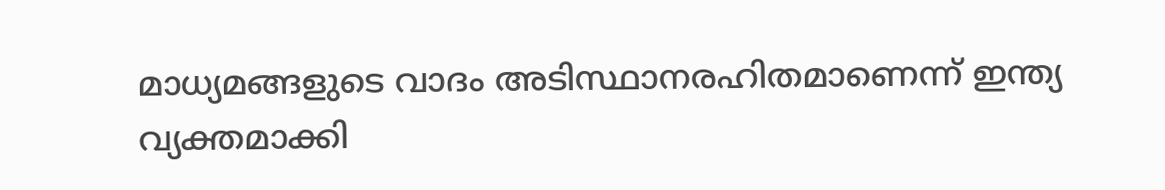മാധ്യമങ്ങളുടെ വാദം അടിസ്ഥാനരഹിതമാണെന്ന് ഇന്ത്യ വ്യക്തമാക്കി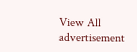View All
advertisement